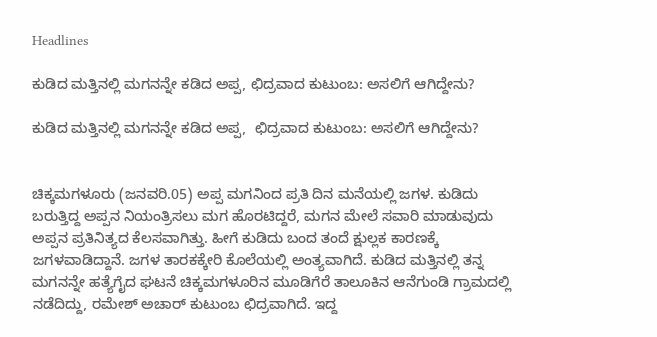Headlines

ಕುಡಿದ ಮತ್ತಿನಲ್ಲಿ ಮಗನನ್ನೇ ಕಡಿದ ಅಪ್ಪ, ಛಿದ್ರವಾದ ಕುಟುಂಬ: ಅಸಲಿಗೆ ಆಗಿದ್ದೇನು?

ಕುಡಿದ ಮತ್ತಿನಲ್ಲಿ ಮಗನನ್ನೇ ಕಡಿದ ಅಪ್ಪ,  ಛಿದ್ರವಾದ ಕುಟುಂಬ: ಅಸಲಿಗೆ ಆಗಿದ್ದೇನು?


ಚಿಕ್ಕಮಗಳೂರು (ಜನವರಿ.05) ಅಪ್ಪ ಮಗನಿಂದ ಪ್ರತಿ ದಿನ ಮನೆಯಲ್ಲಿ ಜಗಳ. ಕುಡಿದು ಬರುತ್ತಿದ್ದ ಅಪ್ಪನ ನಿಯಂತ್ರಿಸಲು ಮಗ ಹೊರಟಿದ್ದರೆ, ಮಗನ ಮೇಲೆ ಸವಾರಿ ಮಾಡುವುದು ಅಪ್ಪನ ಪ್ರತಿನಿತ್ಯದ ಕೆಲಸವಾಗಿತ್ತು. ಹೀಗೆ ಕುಡಿದು ಬಂದ ತಂದೆ ಕ್ಷುಲ್ಲಕ ಕಾರಣಕ್ಕೆ ಜಗಳವಾಡಿದ್ದಾನೆ. ಜಗಳ ತಾರಕಕ್ಕೇರಿ ಕೊಲೆಯಲ್ಲಿ ಅಂತ್ಯವಾಗಿದೆ. ಕುಡಿದ ಮತ್ತಿನಲ್ಲಿ ತನ್ನ ಮಗನನ್ನೇ ಹತ್ಯೆಗೈದ ಘಟನೆ ಚಿಕ್ಕಮಗಳೂರಿನ ಮೂಡಿಗೆರೆ ತಾಲೂಕಿನ ಆನೆಗುಂಡಿ ಗ್ರಾಮದಲ್ಲಿ ನಡೆದಿದ್ದು, ರಮೇಶ್ ಅಚಾರ್ ಕುಟುಂಬ ಛಿದ್ರವಾಗಿದೆ. ಇದ್ದ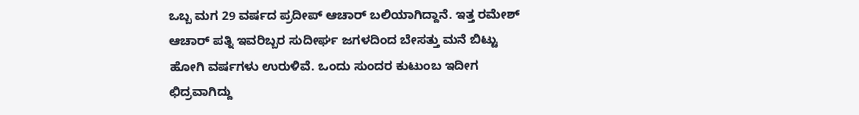ಒಬ್ಬ ಮಗ 29 ವರ್ಷದ ಪ್ರದೀಪ್ ಆಚಾರ್ ಬಲಿಯಾಗಿದ್ದಾನೆ. ಇತ್ತ ರಮೇಶ್ ಆಚಾರ್ ಪತ್ನಿ ಇವರಿಬ್ಬರ ಸುದೀರ್ಘ ಜಗಳದಿಂದ ಬೇಸತ್ತು ಮನೆ ಬಿಟ್ಟು ಹೋಗಿ ವರ್ಷಗಳು ಉರುಳಿವೆ. ಒಂದು ಸುಂದರ ಕುಟುಂಬ ಇದೀಗ ಛಿದ್ರವಾಗಿದ್ದು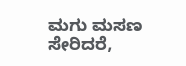ಮಗು ಮಸಣ ಸೇರಿದರೆ,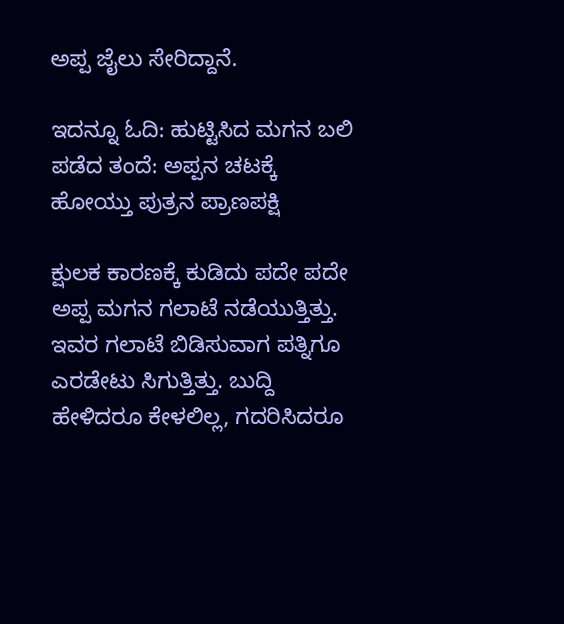ಅಪ್ಪ ಜೈಲು ಸೇರಿದ್ದಾನೆ.

ಇದನ್ನೂ ಓದಿ: ಹುಟ್ಟಿಸಿದ ಮಗನ ಬಲಿ ಪಡೆದ ತಂದೆ: ಅಪ್ಪನ ಚಟಕ್ಕೆ ಹೋಯ್ತು ಪುತ್ರನ ಪ್ರಾಣಪಕ್ಷಿ

ಕ್ಷುಲಕ ಕಾರಣಕ್ಕೆ ಕುಡಿದು ಪದೇ ಪದೇ ಅಪ್ಪ ಮಗನ ಗಲಾಟೆ ನಡೆಯುತ್ತಿತ್ತು. ಇವರ ಗಲಾಟೆ ಬಿಡಿಸುವಾಗ ಪತ್ನಿಗೂ ಎರಡೇಟು ಸಿಗುತ್ತಿತ್ತು. ಬುದ್ದಿ ಹೇಳಿದರೂ ಕೇಳಲಿಲ್ಲ, ಗದರಿಸಿದರೂ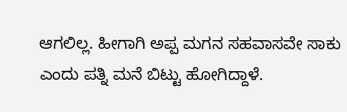ಆಗಲಿಲ್ಲ. ಹೀಗಾಗಿ ಅಪ್ಪ ಮಗನ ಸಹವಾಸವೇ ಸಾಕು ಎಂದು ಪತ್ನಿ ಮನೆ ಬಿಟ್ಟು ಹೋಗಿದ್ದಾಳೆ.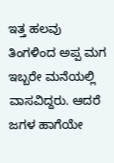ಇತ್ತ ಹಲವು ತಿಂಗಳಿಂದ ಅಪ್ಪ ಮಗ ಇಬ್ಬರೇ ಮನೆಯಲ್ಲಿ ವಾಸವಿದ್ದರು. ಆದರೆ ಜಗಳ ಹಾಗೆಯೇ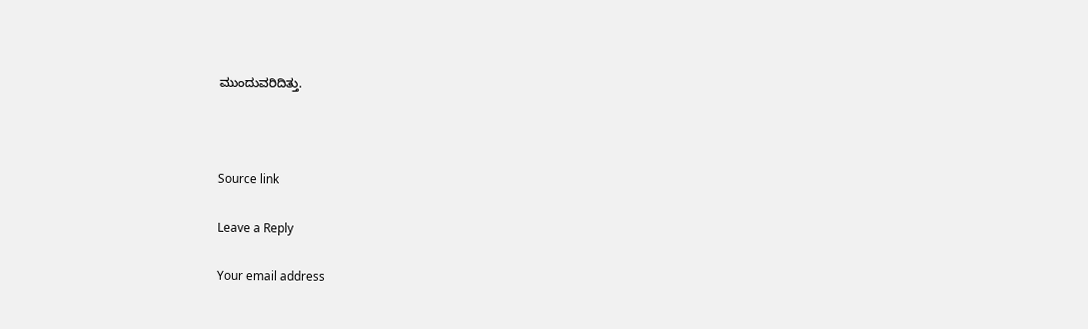ಮುಂದುವರಿದಿತ್ತು.



Source link

Leave a Reply

Your email address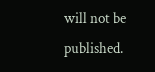will not be published.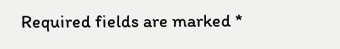Required fields are marked *